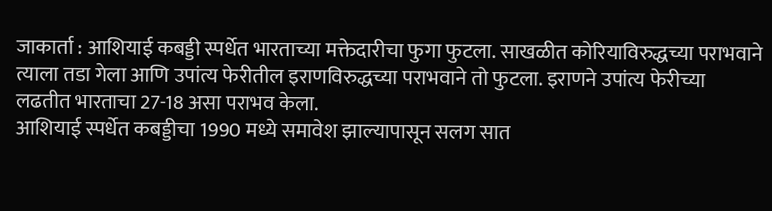जाकार्ता : आशियाई कबड्डी स्पर्धेत भारताच्या मक्तेदारीचा फुगा फुटला. साखळीत कोरियाविरुद्धच्या पराभवाने त्याला तडा गेला आणि उपांत्य फेरीतील इराणविरुद्धच्या पराभवाने तो फुटला. इराणने उपांत्य फेरीच्या लढतीत भारताचा 27-18 असा पराभव केला.
आशियाई स्पर्धेत कबड्डीचा 1990 मध्ये समावेश झाल्यापासून सलग सात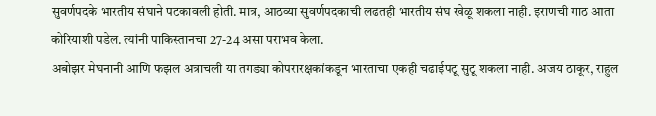सुवर्णपदके भारतीय संघाने पटकावली होती. मात्र, आठव्या सुवर्णपदकाची लढतही भारतीय संघ खेळू शकला नाही. इराणची गाठ आता कोरियाशी पडेल. त्यांनी पाकिस्तानचा 27-24 असा पराभव केला.
अबोझर मेघनानी आणि फझल अत्राचली या तगड्या कोपरारक्षकांकडून भारताचा एकही चढाईपटू सुटू शकला नाही. अजय ठाकूर, राहुल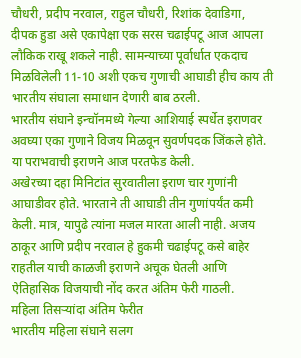चौधरी, प्रदीप नरवाल, राहुल चौधरी, रिशांक देवाडिगा, दीपक हुडा असे एकापेक्षा एक सरस चढाईपटू आज आपला लौकिक राखू शकले नाही. सामन्याच्या पूर्वार्धात एकदाच मिळविलेली 11-10 अशी एकच गुणाची आघाडी हीच काय ती भारतीय संघाला समाधान देणारी बाब ठरली.
भारतीय संघाने इन्चॉनमध्ये गेल्या आशियाई स्पर्धेत इराणवर अवघ्या एका गुणाने विजय मिळवून सुवर्णपदक जिंकले होते. या पराभवाची इराणने आज परतफेड केली.
अखेरच्या दहा मिनिटांत सुरवातीला इराण चार गुणांनी आघाडीवर होते. भारताने ती आघाडी तीन गुणांपर्यंत कमी केली. मात्र, यापुढे त्यांना मजल मारता आली नाही. अजय ठाकूर आणि प्रदीप नरवाल हे हुकमी चढाईपटू कसे बाहेर राहतील याची काळजी इराणने अचूक घेतली आणि ऐतिहासिक विजयाची नोंद करत अंतिम फेरी गाठली.
महिला तिसऱ्यांदा अंतिम फेरीत
भारतीय महिला संघाने सलग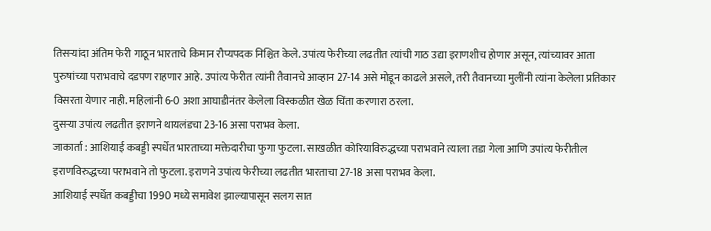तिसऱ्यांदा अंतिम फेरी गाठून भारताचे किमान रौप्यपदक निश्चित केले. उपांत्य फेरीच्या लढतीत त्यांची गाठ उद्या इराणशीच होणार असून, त्यांच्यावर आता पुरुषांच्या पराभवाचे दडपण राहणार आहे. उपांत्य फेरीत त्यांनी तैवानचे आव्हान 27-14 असे मोडून काढले असले, तरी तैवानच्या मुलींनी त्यांना केलेला प्रतिकार विसरता येणार नाही. महिलांनी 6-0 अशा आघाडीनंतर केलेला विस्कळीत खेळ चिंता करणारा ठरला.
दुसऱ्या उपांत्य लढतीत इराणने थायलंडचा 23-16 असा पराभव केला.
जाकार्ता : आशियाई कबड्डी स्पर्धेत भारताच्या मक्तेदारीचा फुगा फुटला. साखळीत कोरियाविरुद्धच्या पराभवाने त्याला तडा गेला आणि उपांत्य फेरीतील इराणविरुद्धच्या पराभवाने तो फुटला. इराणने उपांत्य फेरीच्या लढतीत भारताचा 27-18 असा पराभव केला.
आशियाई स्पर्धेत कबड्डीचा 1990 मध्ये समावेश झाल्यापासून सलग सात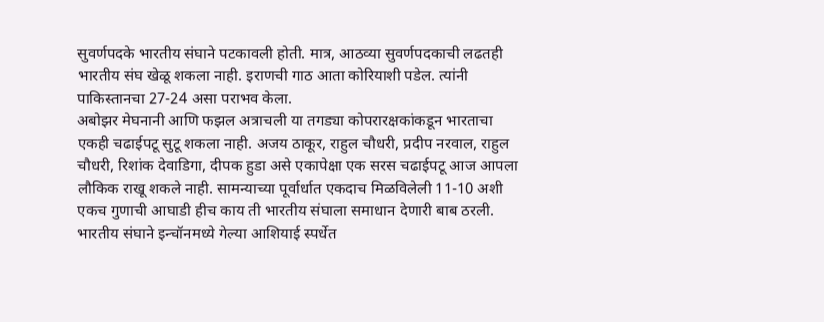सुवर्णपदके भारतीय संघाने पटकावली होती. मात्र, आठव्या सुवर्णपदकाची लढतही भारतीय संघ खेळू शकला नाही. इराणची गाठ आता कोरियाशी पडेल. त्यांनी पाकिस्तानचा 27-24 असा पराभव केला.
अबोझर मेघनानी आणि फझल अत्राचली या तगड्या कोपरारक्षकांकडून भारताचा एकही चढाईपटू सुटू शकला नाही. अजय ठाकूर, राहुल चौधरी, प्रदीप नरवाल, राहुल चौधरी, रिशांक देवाडिगा, दीपक हुडा असे एकापेक्षा एक सरस चढाईपटू आज आपला लौकिक राखू शकले नाही. सामन्याच्या पूर्वार्धात एकदाच मिळविलेली 11-10 अशी एकच गुणाची आघाडी हीच काय ती भारतीय संघाला समाधान देणारी बाब ठरली.
भारतीय संघाने इन्चॉनमध्ये गेल्या आशियाई स्पर्धेत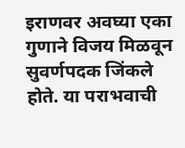इराणवर अवघ्या एका गुणाने विजय मिळवून सुवर्णपदक जिंकले होते. या पराभवाची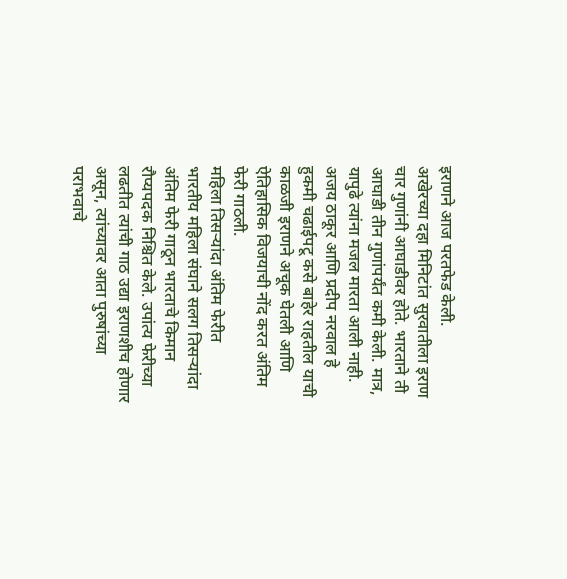इराणने आज परतफेड केली.
अखेरच्या दहा मिनिटांत सुरवातीला इराण चार गुणांनी आघाडीवर होते. भारताने ती आघाडी तीन गुणांपर्यंत कमी केली. मात्र, यापुढे त्यांना मजल मारता आली नाही. अजय ठाकूर आणि प्रदीप नरवाल हे हुकमी चढाईपटू कसे बाहेर राहतील याची काळजी इराणने अचूक घेतली आणि ऐतिहासिक विजयाची नोंद करत अंतिम फेरी गाठली.
महिला तिसऱ्यांदा अंतिम फेरीत
भारतीय महिला संघाने सलग तिसऱ्यांदा अंतिम फेरी गाठून भारताचे किमान रौप्यपदक निश्चित केले. उपांत्य फेरीच्या लढतीत त्यांची गाठ उद्या इराणशीच होणार असून, त्यांच्यावर आता पुरुषांच्या पराभवाचे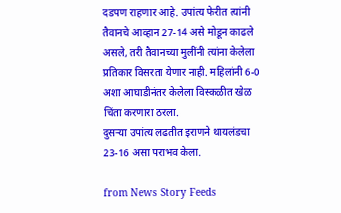दडपण राहणार आहे. उपांत्य फेरीत त्यांनी तैवानचे आव्हान 27-14 असे मोडून काढले असले, तरी तैवानच्या मुलींनी त्यांना केलेला प्रतिकार विसरता येणार नाही. महिलांनी 6-0 अशा आघाडीनंतर केलेला विस्कळीत खेळ चिंता करणारा ठरला.
दुसऱ्या उपांत्य लढतीत इराणने थायलंडचा 23-16 असा पराभव केला.

from News Story Feeds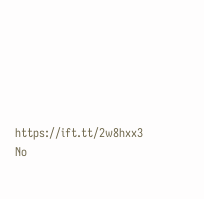https://ift.tt/2w8hxx3
No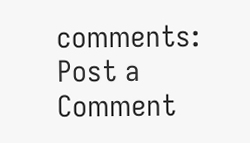comments:
Post a Comment